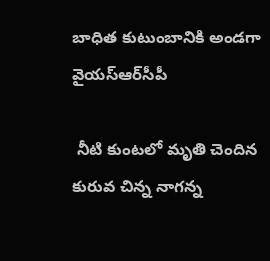బాధిత కుటుంబానికి అండగా వైయ‌స్ఆర్‌సీపీ

 నీటి కుంటలో మృతి చెందిన కురువ చిన్న నాగన్న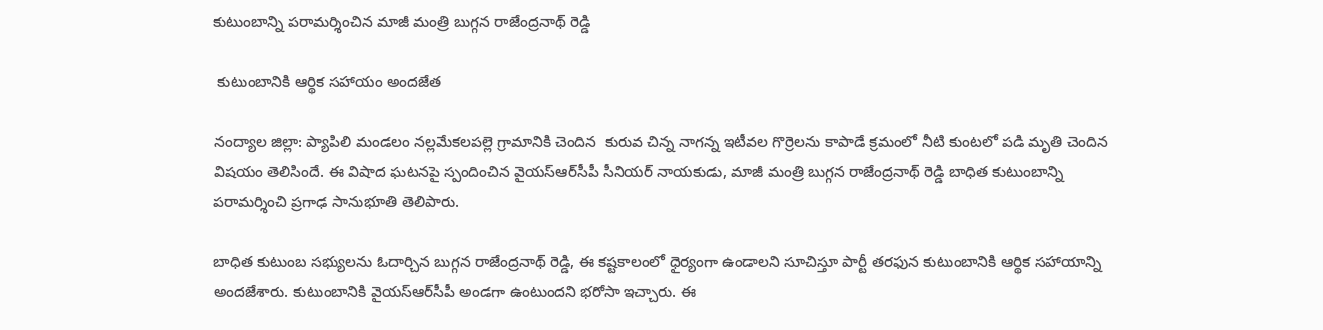కుటుంబాన్ని పరామర్శించిన మాజీ మంత్రి బుగ్గన రాజేంద్రనాథ్ రెడ్డి

 కుటుంబానికి ఆర్థిక సహాయం అందజేత

నంద్యాల జిల్లా: ప్యాపిలి మండలం నల్లమేకలపల్లె గ్రామానికి చెందిన  కురువ చిన్న నాగన్న ఇటీవల గొర్రెలను కాపాడే క్రమంలో నీటి కుంటలో పడి మృతి చెందిన విషయం తెలిసిందే. ఈ విషాద ఘటనపై స్పందించిన వైయ‌స్ఆర్‌సీపీ సీనియర్ నాయకుడు, మాజీ మంత్రి బుగ్గన రాజేంద్రనాథ్ రెడ్డి బాధిత కుటుంబాన్ని పరామర్శించి ప్రగాఢ సానుభూతి తెలిపారు.

బాధిత కుటుంబ సభ్యులను ఓదార్చిన బుగ్గన రాజేంద్రనాథ్ రెడ్డి, ఈ కష్టకాలంలో ధైర్యంగా ఉండాలని సూచిస్తూ పార్టీ తరఫున కుటుంబానికి ఆర్థిక సహాయాన్ని అందజేశారు. కుటుంబానికి వైయ‌స్ఆర్‌సీపీ అండగా ఉంటుందని భరోసా ఇచ్చారు. ఈ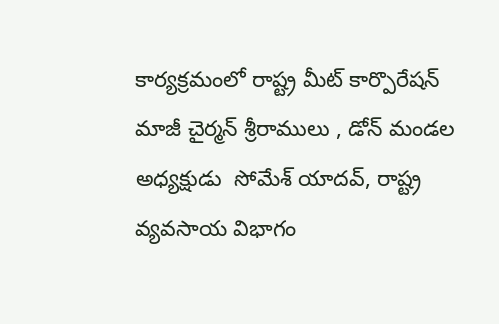కార్యక్రమంలో రాష్ట్ర మీట్ కార్పొరేషన్ మాజీ చైర్మన్ శ్రీరాములు , డోన్ మండల అధ్యక్షుడు  సోమేశ్ యాదవ్, రాష్ట్ర వ్యవసాయ విభాగం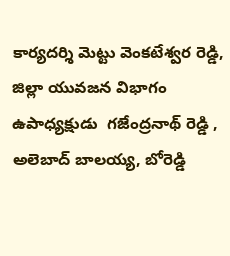కార్యదర్శి మెట్టు వెంకటేశ్వర రెడ్డి, జిల్లా యువజన విభాగం ఉపాధ్యక్షుడు  గజేంద్రనాథ్ రెడ్డి ,  అలెబాద్ బాలయ్య, బోరెడ్డి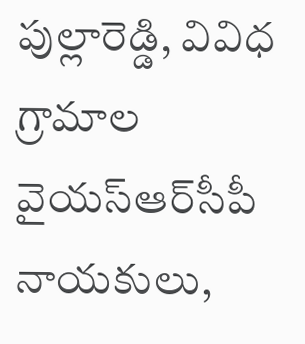పుల్లారెడ్డి, వివిధ గ్రామాల వైయ‌స్ఆర్‌సీపీ నాయకులు,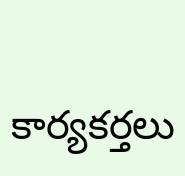కార్యకర్తలు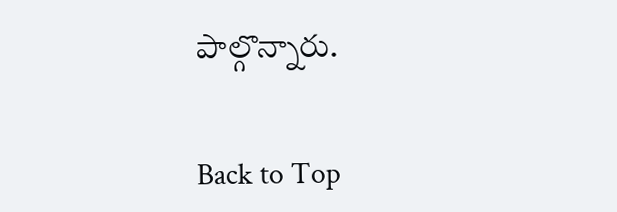పాల్గొన్నారు.


Back to Top